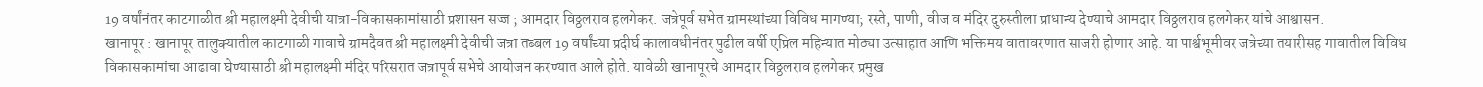19 वर्षांनंतर काटगाळीत श्री महालक्ष्मी देवीची यात्रा-विकासकामांसाठी प्रशासन सज्ज ; आमदार विठ्ठलराव हलगेकर. जत्रेपूर्व सभेत ग्रामस्थांच्या विविध मागण्या; रस्ते, पाणी, वीज व मंदिर दुरुस्तीला प्राधान्य देण्याचे आमदार विठ्ठलराव हलगेकर यांचे आश्वासन.
खानापूर : खानापूर तालुक्यातील काटगाळी गावाचे ग्रामदैवत श्री महालक्ष्मी देवीची जत्रा तब्बल 19 वर्षांच्या प्रदीर्घ कालावधीनंतर पुढील वर्षी एप्रिल महिन्यात मोठ्या उत्साहात आणि भक्तिमय वातावरणात साजरी होणार आहे. या पार्श्वभूमीवर जत्रेच्या तयारीसह गावातील विविध विकासकामांचा आढावा घेण्यासाठी श्री महालक्ष्मी मंदिर परिसरात जत्रापूर्व सभेचे आयोजन करण्यात आले होते. यावेळी खानापूरचे आमदार विठ्ठलराव हलगेकर प्रमुख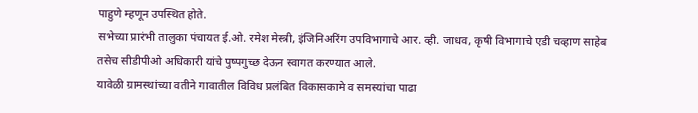पाहुणे म्हणून उपस्थित होते.
सभेच्या प्रारंभी तालुका पंचायत ई.ओ. रमेश मेस्त्री, इंजिनिअरिंग उपविभागाचे आर. व्ही. जाधव, कृषी विभागाचे एडी चव्हाण साहेब तसेच सीडीपीओ अधिकारी यांचे पुष्पगुच्छ देऊन स्वागत करण्यात आले.
यावेळी ग्रामस्थांच्या वतीने गावातील विविध प्रलंबित विकासकामे व समस्यांचा पाढा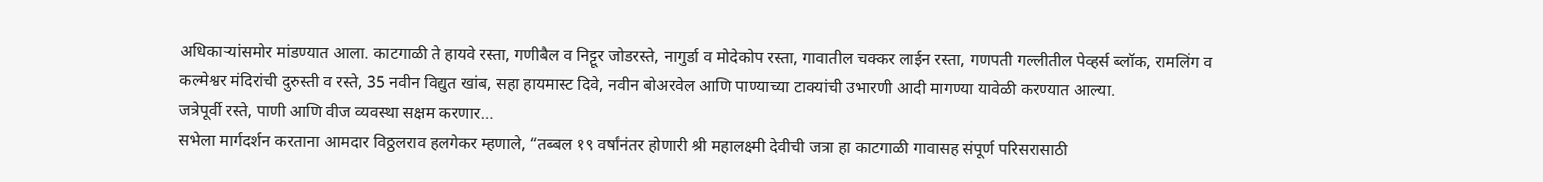अधिकाऱ्यांसमोर मांडण्यात आला. काटगाळी ते हायवे रस्ता, गणीबैल व निट्टूर जोडरस्ते, नागुर्डा व मोदेकोप रस्ता, गावातील चक्कर लाईन रस्ता, गणपती गल्लीतील पेव्हर्स ब्लॉक, रामलिंग व कल्मेश्वर मंदिरांची दुरुस्ती व रस्ते, 35 नवीन विद्युत खांब, सहा हायमास्ट दिवे, नवीन बोअरवेल आणि पाण्याच्या टाक्यांची उभारणी आदी मागण्या यावेळी करण्यात आल्या.
जत्रेपूर्वी रस्ते, पाणी आणि वीज व्यवस्था सक्षम करणार…
सभेला मार्गदर्शन करताना आमदार विठ्ठलराव हलगेकर म्हणाले, “तब्बल १९ वर्षांनंतर होणारी श्री महालक्ष्मी देवीची जत्रा हा काटगाळी गावासह संपूर्ण परिसरासाठी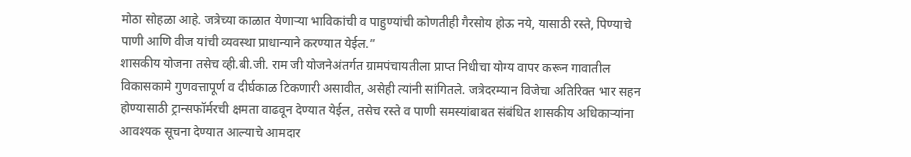मोठा सोहळा आहे. जत्रेच्या काळात येणाऱ्या भाविकांची व पाहुण्यांची कोणतीही गैरसोय होऊ नये, यासाठी रस्ते, पिण्याचे पाणी आणि वीज यांची व्यवस्था प्राधान्याने करण्यात येईल.”
शासकीय योजना तसेच व्ही.बी.जी. राम जी योजनेअंतर्गत ग्रामपंचायतीला प्राप्त निधीचा योग्य वापर करून गावातील विकासकामे गुणवत्तापूर्ण व दीर्घकाळ टिकणारी असावीत, असेही त्यांनी सांगितले. जत्रेदरम्यान विजेचा अतिरिक्त भार सहन होण्यासाठी ट्रान्सफॉर्मरची क्षमता वाढवून देण्यात येईल, तसेच रस्ते व पाणी समस्यांबाबत संबंधित शासकीय अधिकाऱ्यांना आवश्यक सूचना देण्यात आल्याचे आमदार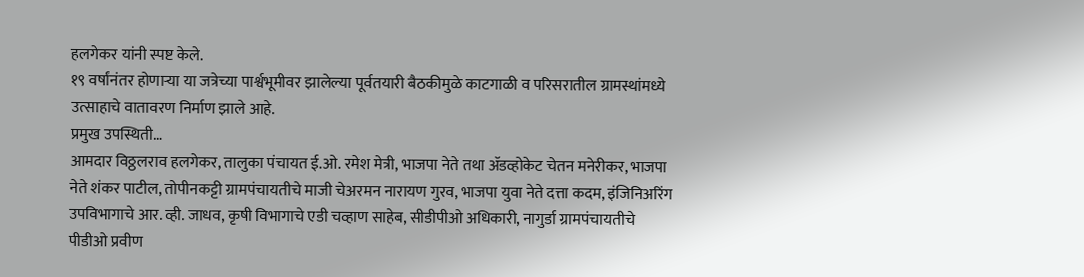हलगेकर यांनी स्पष्ट केले.
१९ वर्षांनंतर होणाऱ्या या जत्रेच्या पार्श्वभूमीवर झालेल्या पूर्वतयारी बैठकीमुळे काटगाळी व परिसरातील ग्रामस्थांमध्ये उत्साहाचे वातावरण निर्माण झाले आहे.
प्रमुख उपस्थिती…
आमदार विठ्ठलराव हलगेकर, तालुका पंचायत ई.ओ. रमेश मेत्री, भाजपा नेते तथा ॲडव्होकेट चेतन मनेरीकर, भाजपा नेते शंकर पाटील, तोपीनकट्टी ग्रामपंचायतीचे माजी चेअरमन नारायण गुरव, भाजपा युवा नेते दत्ता कदम, इंजिनिअरिंग उपविभागाचे आर. व्ही. जाधव, कृषी विभागाचे एडी चव्हाण साहेब, सीडीपीओ अधिकारी, नागुर्डा ग्रामपंचायतीचे पीडीओ प्रवीण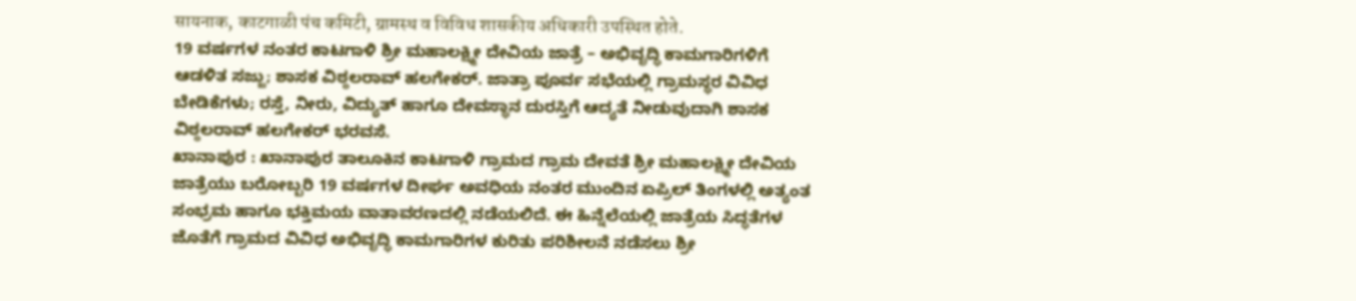सायनाक, काटगाळी पंच कमिटी, ग्रामस्थ व विविध शासकीय अधिकारी उपस्थित होते.
19 ವರ್ಷಗಳ ನಂತರ ಕಾಟಗಾಳಿ ಶ್ರೀ ಮಹಾಲಕ್ಷ್ಮೀ ದೇವಿಯ ಜಾತ್ರೆ – ಅಭಿವೃದ್ಧಿ ಕಾಮಗಾರಿಗಳಿಗೆ ಆಡಳಿತ ಸಜ್ಜು; ಶಾಸಕ ವಿಠ್ಠಲರಾವ್ ಹಲಗೇಕರ್. ಜಾತ್ರಾ ಪೂರ್ವ ಸಭೆಯಲ್ಲಿ ಗ್ರಾಮಸ್ಥರ ವಿವಿಧ ಬೇಡಿಕೆಗಳು; ರಸ್ತೆ, ನೀರು, ವಿದ್ಯುತ್ ಹಾಗೂ ದೇವಸ್ಥಾನ ದುರಸ್ತಿಗೆ ಆದ್ಯತೆ ನೀಡುವುದಾಗಿ ಶಾಸಕ ವಿಠ್ಠಲರಾವ್ ಹಲಗೇಕರ್ ಭರವಸೆ.
ಖಾನಾಪುರ : ಖಾನಾಪುರ ತಾಲೂಕಿನ ಕಾಟಗಾಳಿ ಗ್ರಾಮದ ಗ್ರಾಮ ದೇವತೆ ಶ್ರೀ ಮಹಾಲಕ್ಷ್ಮೀ ದೇವಿಯ ಜಾತ್ರೆಯು ಬರೋಬ್ಬರಿ 19 ವರ್ಷಗಳ ದೀರ್ಘ ಅವಧಿಯ ನಂತರ ಮುಂದಿನ ಏಪ್ರಿಲ್ ತಿಂಗಳಲ್ಲಿ ಅತ್ಯಂತ ಸಂಭ್ರಮ ಹಾಗೂ ಭಕ್ತಿಮಯ ವಾತಾವರಣದಲ್ಲಿ ನಡೆಯಲಿದೆ. ಈ ಹಿನ್ನೆಲೆಯಲ್ಲಿ ಜಾತ್ರೆಯ ಸಿದ್ಧತೆಗಳ ಜೊತೆಗೆ ಗ್ರಾಮದ ವಿವಿಧ ಅಭಿವೃದ್ಧಿ ಕಾಮಗಾರಿಗಳ ಕುರಿತು ಪರಿಶೀಲನೆ ನಡೆಸಲು ಶ್ರೀ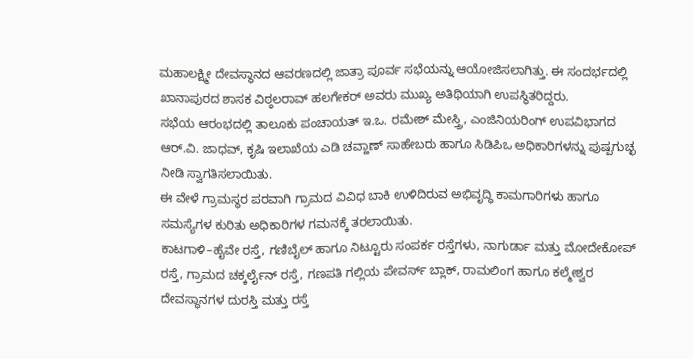ಮಹಾಲಕ್ಷ್ಮೀ ದೇವಸ್ಥಾನದ ಆವರಣದಲ್ಲಿ ಜಾತ್ರಾ ಪೂರ್ವ ಸಭೆಯನ್ನು ಆಯೋಜಿಸಲಾಗಿತ್ತು. ಈ ಸಂದರ್ಭದಲ್ಲಿ ಖಾನಾಪುರದ ಶಾಸಕ ವಿಠ್ಠಲರಾವ್ ಹಲಗೇಕರ್ ಅವರು ಮುಖ್ಯ ಅತಿಥಿಯಾಗಿ ಉಪಸ್ಥಿತರಿದ್ದರು.
ಸಭೆಯ ಆರಂಭದಲ್ಲಿ ತಾಲೂಕು ಪಂಚಾಯತ್ ಇ.ಒ. ರಮೇಶ್ ಮೇಸ್ತ್ರಿ, ಎಂಜಿನಿಯರಿಂಗ್ ಉಪವಿಭಾಗದ ಆರ್.ವಿ. ಜಾಧವ್, ಕೃಷಿ ಇಲಾಖೆಯ ಎಡಿ ಚವ್ಹಾಣ್ ಸಾಹೇಬರು ಹಾಗೂ ಸಿಡಿಪಿಒ ಅಧಿಕಾರಿಗಳನ್ನು ಪುಷ್ಪಗುಚ್ಛ ನೀಡಿ ಸ್ವಾಗತಿಸಲಾಯಿತು.
ಈ ವೇಳೆ ಗ್ರಾಮಸ್ಥರ ಪರವಾಗಿ ಗ್ರಾಮದ ವಿವಿಧ ಬಾಕಿ ಉಳಿದಿರುವ ಅಭಿವೃದ್ಧಿ ಕಾಮಗಾರಿಗಳು ಹಾಗೂ ಸಮಸ್ಯೆಗಳ ಕುರಿತು ಅಧಿಕಾರಿಗಳ ಗಮನಕ್ಕೆ ತರಲಾಯಿತು.
ಕಾಟಗಾಳಿ–ಹೈವೇ ರಸ್ತೆ, ಗಣಿಬೈಲ್ ಹಾಗೂ ನಿಟ್ಟೂರು ಸಂಪರ್ಕ ರಸ್ತೆಗಳು, ನಾಗುರ್ಡಾ ಮತ್ತು ಮೋದೇಕೋಪ್ ರಸ್ತೆ, ಗ್ರಾಮದ ಚಕ್ಕರ್ಲೈನ್ ರಸ್ತೆ, ಗಣಪತಿ ಗಲ್ಲಿಯ ಪೇವರ್ಸ್ ಬ್ಲಾಕ್, ರಾಮಲಿಂಗ ಹಾಗೂ ಕಲ್ಮೇಶ್ವರ ದೇವಸ್ಥಾನಗಳ ದುರಸ್ತಿ ಮತ್ತು ರಸ್ತೆ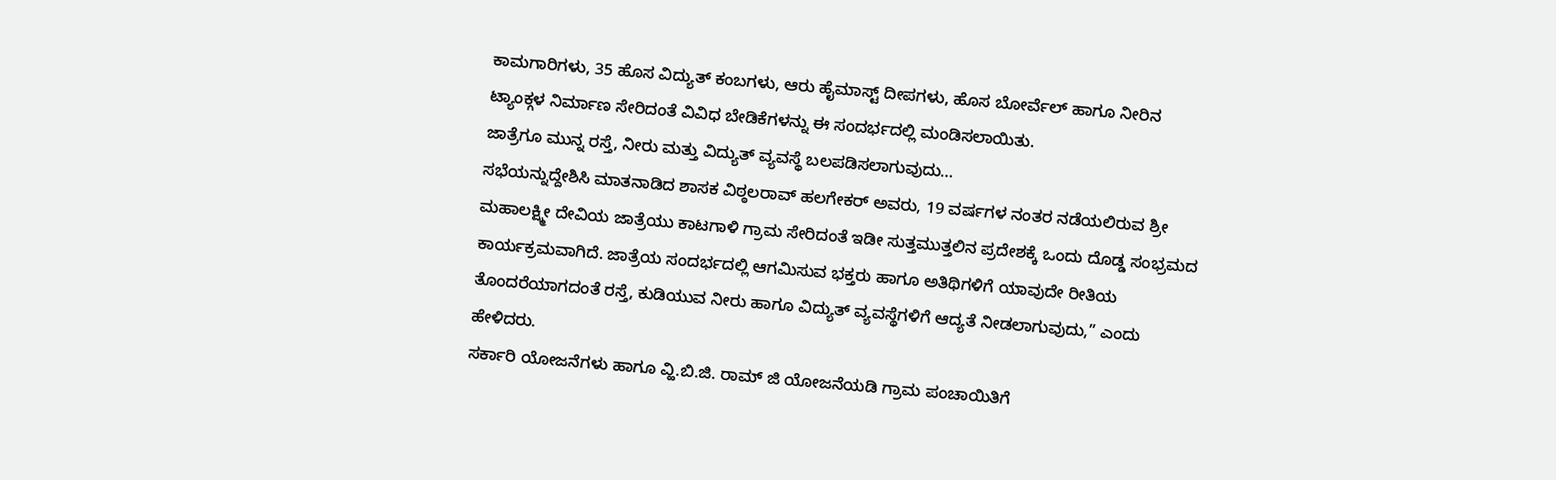ಕಾಮಗಾರಿಗಳು, 35 ಹೊಸ ವಿದ್ಯುತ್ ಕಂಬಗಳು, ಆರು ಹೈಮಾಸ್ಟ್ ದೀಪಗಳು, ಹೊಸ ಬೋರ್ವೆಲ್ ಹಾಗೂ ನೀರಿನ ಟ್ಯಾಂಕ್ಗಳ ನಿರ್ಮಾಣ ಸೇರಿದಂತೆ ವಿವಿಧ ಬೇಡಿಕೆಗಳನ್ನು ಈ ಸಂದರ್ಭದಲ್ಲಿ ಮಂಡಿಸಲಾಯಿತು.
ಜಾತ್ರೆಗೂ ಮುನ್ನ ರಸ್ತೆ, ನೀರು ಮತ್ತು ವಿದ್ಯುತ್ ವ್ಯವಸ್ಥೆ ಬಲಪಡಿಸಲಾಗುವುದು…
ಸಭೆಯನ್ನುದ್ದೇಶಿಸಿ ಮಾತನಾಡಿದ ಶಾಸಕ ವಿಠ್ಠಲರಾವ್ ಹಲಗೇಕರ್ ಅವರು, 19 ವರ್ಷಗಳ ನಂತರ ನಡೆಯಲಿರುವ ಶ್ರೀ ಮಹಾಲಕ್ಷ್ಮೀ ದೇವಿಯ ಜಾತ್ರೆಯು ಕಾಟಗಾಳಿ ಗ್ರಾಮ ಸೇರಿದಂತೆ ಇಡೀ ಸುತ್ತಮುತ್ತಲಿನ ಪ್ರದೇಶಕ್ಕೆ ಒಂದು ದೊಡ್ಡ ಸಂಭ್ರಮದ ಕಾರ್ಯಕ್ರಮವಾಗಿದೆ. ಜಾತ್ರೆಯ ಸಂದರ್ಭದಲ್ಲಿ ಆಗಮಿಸುವ ಭಕ್ತರು ಹಾಗೂ ಅತಿಥಿಗಳಿಗೆ ಯಾವುದೇ ರೀತಿಯ ತೊಂದರೆಯಾಗದಂತೆ ರಸ್ತೆ, ಕುಡಿಯುವ ನೀರು ಹಾಗೂ ವಿದ್ಯುತ್ ವ್ಯವಸ್ಥೆಗಳಿಗೆ ಆದ್ಯತೆ ನೀಡಲಾಗುವುದು,” ಎಂದು ಹೇಳಿದರು.
ಸರ್ಕಾರಿ ಯೋಜನೆಗಳು ಹಾಗೂ ವ್ಹಿ.ಬಿ.ಜಿ. ರಾಮ್ ಜಿ ಯೋಜನೆಯಡಿ ಗ್ರಾಮ ಪಂಚಾಯಿತಿಗೆ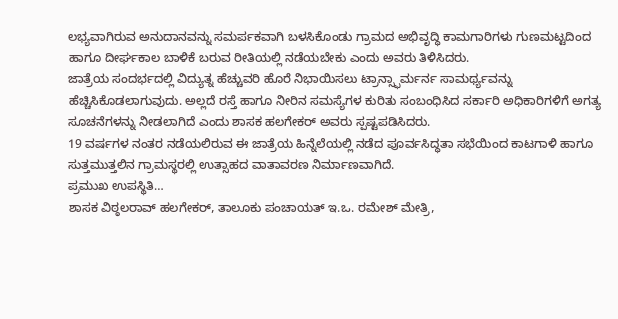ಲಭ್ಯವಾಗಿರುವ ಅನುದಾನವನ್ನು ಸಮರ್ಪಕವಾಗಿ ಬಳಸಿಕೊಂಡು ಗ್ರಾಮದ ಅಭಿವೃದ್ಧಿ ಕಾಮಗಾರಿಗಳು ಗುಣಮಟ್ಟದಿಂದ ಹಾಗೂ ದೀರ್ಘಕಾಲ ಬಾಳಿಕೆ ಬರುವ ರೀತಿಯಲ್ಲಿ ನಡೆಯಬೇಕು ಎಂದು ಅವರು ತಿಳಿಸಿದರು.
ಜಾತ್ರೆಯ ಸಂದರ್ಭದಲ್ಲಿ ವಿದ್ಯುತ್ನ ಹೆಚ್ಚುವರಿ ಹೊರೆ ನಿಭಾಯಿಸಲು ಟ್ರಾನ್ಸ್ಫಾರ್ಮರ್ನ ಸಾಮರ್ಥ್ಯವನ್ನು ಹೆಚ್ಚಿಸಿಕೊಡಲಾಗುವುದು. ಅಲ್ಲದೆ ರಸ್ತೆ ಹಾಗೂ ನೀರಿನ ಸಮಸ್ಯೆಗಳ ಕುರಿತು ಸಂಬಂಧಿಸಿದ ಸರ್ಕಾರಿ ಅಧಿಕಾರಿಗಳಿಗೆ ಅಗತ್ಯ ಸೂಚನೆಗಳನ್ನು ನೀಡಲಾಗಿದೆ ಎಂದು ಶಾಸಕ ಹಲಗೇಕರ್ ಅವರು ಸ್ಪಷ್ಟಪಡಿಸಿದರು.
19 ವರ್ಷಗಳ ನಂತರ ನಡೆಯಲಿರುವ ಈ ಜಾತ್ರೆಯ ಹಿನ್ನೆಲೆಯಲ್ಲಿ ನಡೆದ ಪೂರ್ವಸಿದ್ಧತಾ ಸಭೆಯಿಂದ ಕಾಟಗಾಳಿ ಹಾಗೂ ಸುತ್ತಮುತ್ತಲಿನ ಗ್ರಾಮಸ್ಥರಲ್ಲಿ ಉತ್ಸಾಹದ ವಾತಾವರಣ ನಿರ್ಮಾಣವಾಗಿದೆ.
ಪ್ರಮುಖ ಉಪಸ್ಥಿತಿ…
ಶಾಸಕ ವಿಠ್ಠಲರಾವ್ ಹಲಗೇಕರ್, ತಾಲೂಕು ಪಂಚಾಯತ್ ಇ.ಒ. ರಮೇಶ್ ಮೇತ್ರಿ,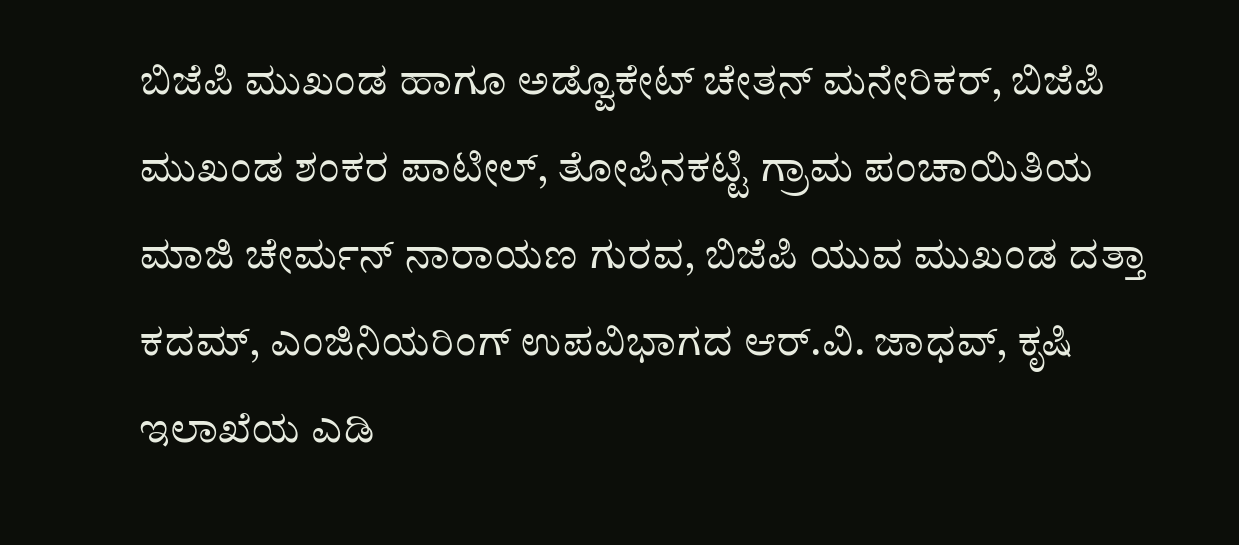ಬಿಜೆಪಿ ಮುಖಂಡ ಹಾಗೂ ಅಡ್ವೊಕೇಟ್ ಚೇತನ್ ಮನೇರಿಕರ್, ಬಿಜೆಪಿ ಮುಖಂಡ ಶಂಕರ ಪಾಟೀಲ್, ತೋಪಿನಕಟ್ಟಿ ಗ್ರಾಮ ಪಂಚಾಯಿತಿಯ ಮಾಜಿ ಚೇರ್ಮನ್ ನಾರಾಯಣ ಗುರವ, ಬಿಜೆಪಿ ಯುವ ಮುಖಂಡ ದತ್ತಾ ಕದಮ್, ಎಂಜಿನಿಯರಿಂಗ್ ಉಪವಿಭಾಗದ ಆರ್.ವಿ. ಜಾಧವ್, ಕೃಷಿ ಇಲಾಖೆಯ ಎಡಿ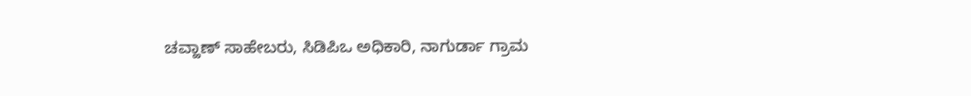ಚವ್ಹಾಣ್ ಸಾಹೇಬರು, ಸಿಡಿಪಿಒ ಅಧಿಕಾರಿ, ನಾಗುರ್ಡಾ ಗ್ರಾಮ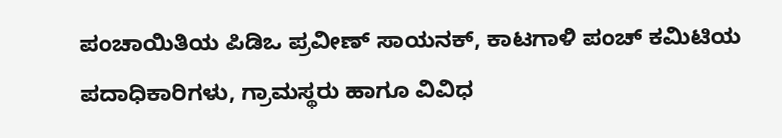ಪಂಚಾಯಿತಿಯ ಪಿಡಿಒ ಪ್ರವೀಣ್ ಸಾಯನಕ್, ಕಾಟಗಾಳಿ ಪಂಚ್ ಕಮಿಟಿಯ ಪದಾಧಿಕಾರಿಗಳು, ಗ್ರಾಮಸ್ಥರು ಹಾಗೂ ವಿವಿಧ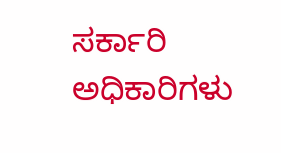ಸರ್ಕಾರಿ ಅಧಿಕಾರಿಗಳು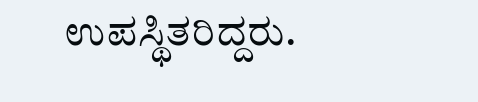ಉಪಸ್ಥಿತರಿದ್ದರು.